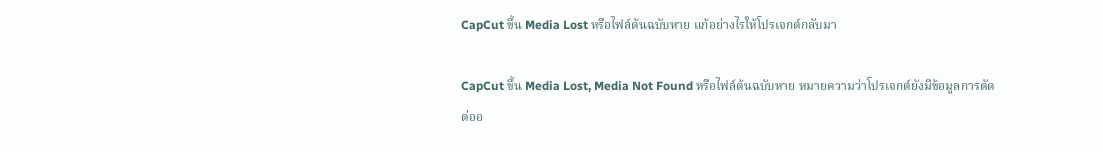CapCut ขึ้น Media Lost หรือไฟล์ต้นฉบับหาย แก้อย่างไรให้โปรเจกต์กลับมา

CapCut ขึ้น Media Lost, Media Not Found หรือไฟล์ต้นฉบับหาย หมายความว่าโปรเจกต์ยังมีข้อมูลการตัดต่ออ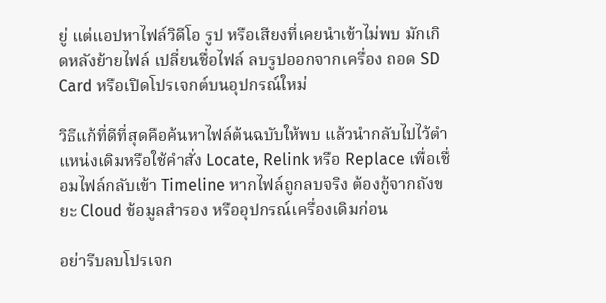ยู่ แต่แอปหาไฟล์วิดีโอ รูป หรือเสียงที่เคยนำเข้าไม่พบ มักเกิดหลังย้ายไฟล์ เปลี่ยนชื่อไฟล์ ลบรูปออกจากเครื่อง ถอด SD Card หรือเปิดโปรเจกต์บนอุปกรณ์ใหม่

วิธีแก้ที่ดีที่สุดคือค้นหาไฟล์ต้นฉบับให้พบ แล้วนำกลับไปไว้ตำแหน่งเดิมหรือใช้คำสั่ง Locate, Relink หรือ Replace เพื่อเชื่อมไฟล์กลับเข้า Timeline หากไฟล์ถูกลบจริง ต้องกู้จากถังขยะ Cloud ข้อมูลสำรอง หรืออุปกรณ์เครื่องเดิมก่อน

อย่ารีบลบโปรเจก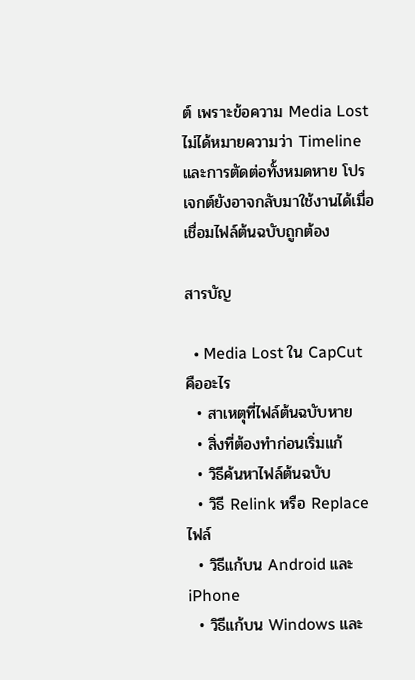ต์ เพราะข้อความ Media Lost ไม่ได้หมายความว่า Timeline และการตัดต่อทั้งหมดหาย โปรเจกต์ยังอาจกลับมาใช้งานได้เมื่อเชื่อมไฟล์ต้นฉบับถูกต้อง

สารบัญ

  • Media Lost ใน CapCut คืออะไร
  • สาเหตุที่ไฟล์ต้นฉบับหาย
  • สิ่งที่ต้องทำก่อนเริ่มแก้
  • วิธีค้นหาไฟล์ต้นฉบับ
  • วิธี Relink หรือ Replace ไฟล์
  • วิธีแก้บน Android และ iPhone
  • วิธีแก้บน Windows และ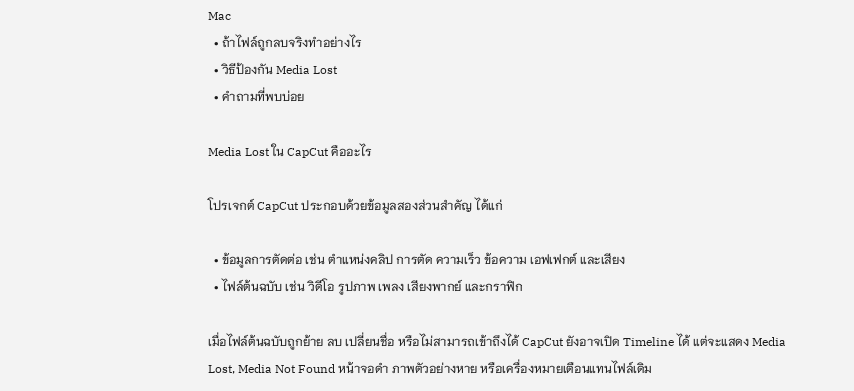Mac
  • ถ้าไฟล์ถูกลบจริงทำอย่างไร
  • วิธีป้องกัน Media Lost
  • คำถามที่พบบ่อย

Media Lost ใน CapCut คืออะไร

โปรเจกต์ CapCut ประกอบด้วยข้อมูลสองส่วนสำคัญ ได้แก่

  • ข้อมูลการตัดต่อ เช่น ตำแหน่งคลิป การตัด ความเร็ว ข้อความ เอฟเฟกต์ และเสียง
  • ไฟล์ต้นฉบับ เช่น วิดีโอ รูปภาพ เพลง เสียงพากย์ และกราฟิก

เมื่อไฟล์ต้นฉบับถูกย้าย ลบ เปลี่ยนชื่อ หรือไม่สามารถเข้าถึงได้ CapCut ยังอาจเปิด Timeline ได้ แต่จะแสดง Media Lost, Media Not Found หน้าจอดำ ภาพตัวอย่างหาย หรือเครื่องหมายเตือนแทนไฟล์เดิม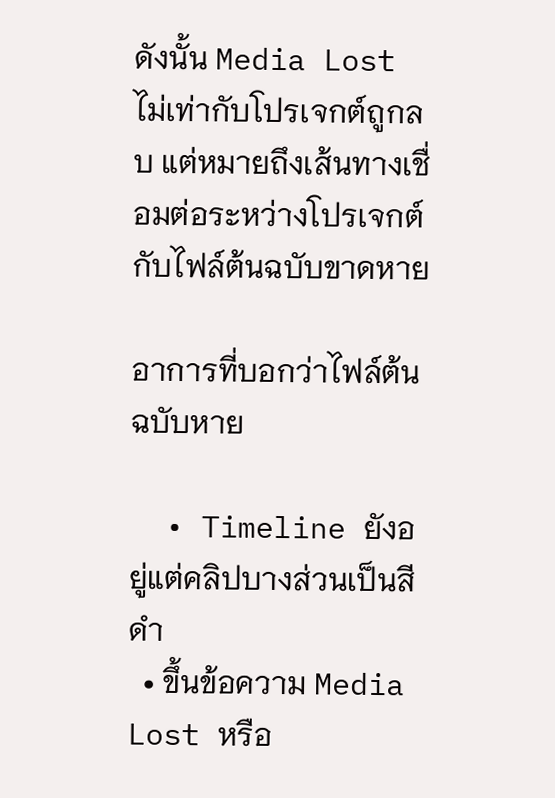ดังนั้น Media Lost ไม่เท่ากับโปรเจกต์ถูกลบ แต่หมายถึงเส้นทางเชื่อมต่อระหว่างโปรเจกต์กับไฟล์ต้นฉบับขาดหาย

อาการที่บอกว่าไฟล์ต้นฉบับหาย

  • Timeline ยังอยู่แต่คลิปบางส่วนเป็นสีดำ
  • ขึ้นข้อความ Media Lost หรือ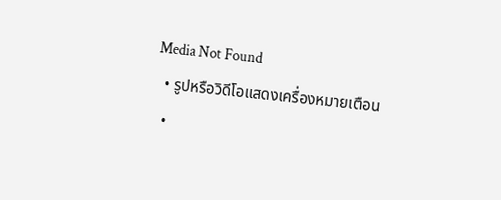Media Not Found
  • รูปหรือวิดีโอแสดงเครื่องหมายเตือน
  •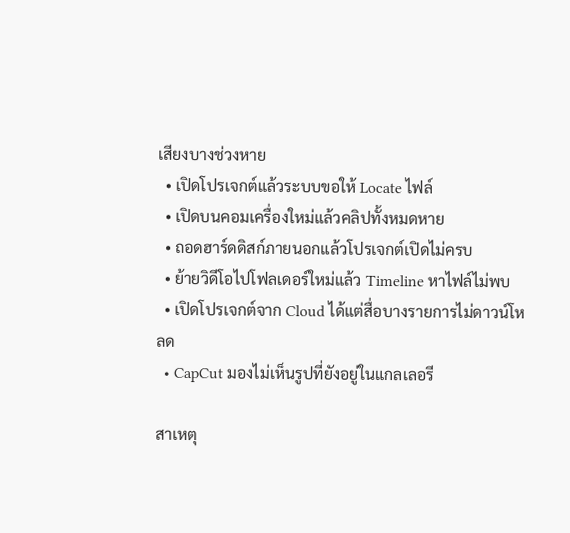เสียงบางช่วงหาย
  • เปิดโปรเจกต์แล้วระบบขอให้ Locate ไฟล์
  • เปิดบนคอมเครื่องใหม่แล้วคลิปทั้งหมดหาย
  • ถอดฮาร์ดดิสก์ภายนอกแล้วโปรเจกต์เปิดไม่ครบ
  • ย้ายวิดีโอไปโฟลเดอร์ใหม่แล้ว Timeline หาไฟล์ไม่พบ
  • เปิดโปรเจกต์จาก Cloud ได้แต่สื่อบางรายการไม่ดาวน์โหลด
  • CapCut มองไม่เห็นรูปที่ยังอยู่ในแกลเลอรี

สาเหตุ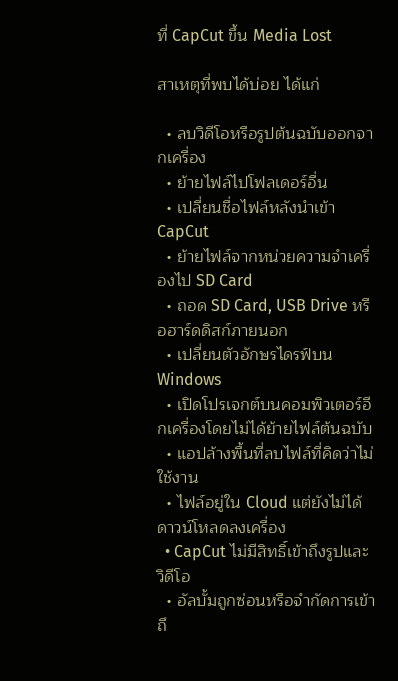ที่ CapCut ขึ้น Media Lost

สาเหตุที่พบได้บ่อย ได้แก่

  • ลบวิดีโอหรือรูปต้นฉบับออกจากเครื่อง
  • ย้ายไฟล์ไปโฟลเดอร์อื่น
  • เปลี่ยนชื่อไฟล์หลังนำเข้า CapCut
  • ย้ายไฟล์จากหน่วยความจำเครื่องไป SD Card
  • ถอด SD Card, USB Drive หรือฮาร์ดดิสก์ภายนอก
  • เปลี่ยนตัวอักษรไดรฟ์บน Windows
  • เปิดโปรเจกต์บนคอมพิวเตอร์อีกเครื่องโดยไม่ได้ย้ายไฟล์ต้นฉบับ
  • แอปล้างพื้นที่ลบไฟล์ที่คิดว่าไม่ใช้งาน
  • ไฟล์อยู่ใน Cloud แต่ยังไม่ได้ดาวน์โหลดลงเครื่อง
  • CapCut ไม่มีสิทธิ์เข้าถึงรูปและวิดีโอ
  • อัลบั้มถูกซ่อนหรือจำกัดการเข้าถึ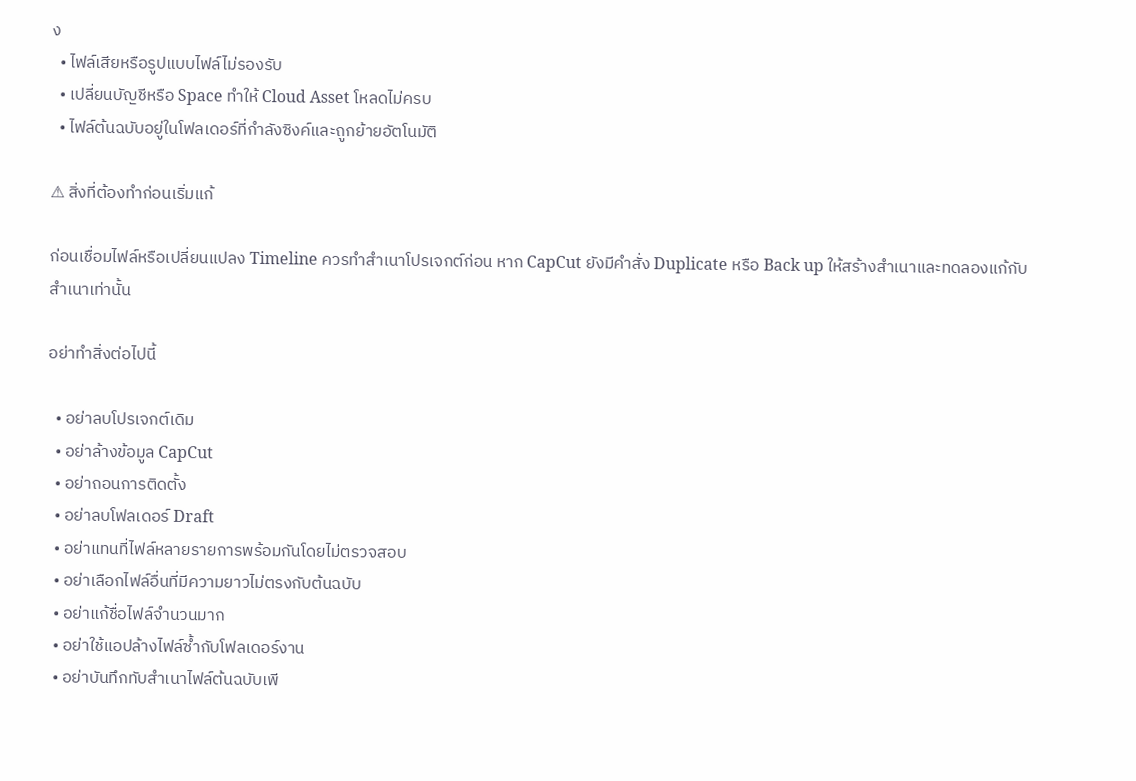ง
  • ไฟล์เสียหรือรูปแบบไฟล์ไม่รองรับ
  • เปลี่ยนบัญชีหรือ Space ทำให้ Cloud Asset โหลดไม่ครบ
  • ไฟล์ต้นฉบับอยู่ในโฟลเดอร์ที่กำลังซิงค์และถูกย้ายอัตโนมัติ

⚠ สิ่งที่ต้องทำก่อนเริ่มแก้

ก่อนเชื่อมไฟล์หรือเปลี่ยนแปลง Timeline ควรทำสำเนาโปรเจกต์ก่อน หาก CapCut ยังมีคำสั่ง Duplicate หรือ Back up ให้สร้างสำเนาและทดลองแก้กับสำเนาเท่านั้น

อย่าทำสิ่งต่อไปนี้

  • อย่าลบโปรเจกต์เดิม
  • อย่าล้างข้อมูล CapCut
  • อย่าถอนการติดตั้ง
  • อย่าลบโฟลเดอร์ Draft
  • อย่าแทนที่ไฟล์หลายรายการพร้อมกันโดยไม่ตรวจสอบ
  • อย่าเลือกไฟล์อื่นที่มีความยาวไม่ตรงกับต้นฉบับ
  • อย่าแก้ชื่อไฟล์จำนวนมาก
  • อย่าใช้แอปล้างไฟล์ซ้ำกับโฟลเดอร์งาน
  • อย่าบันทึกทับสำเนาไฟล์ต้นฉบับเพี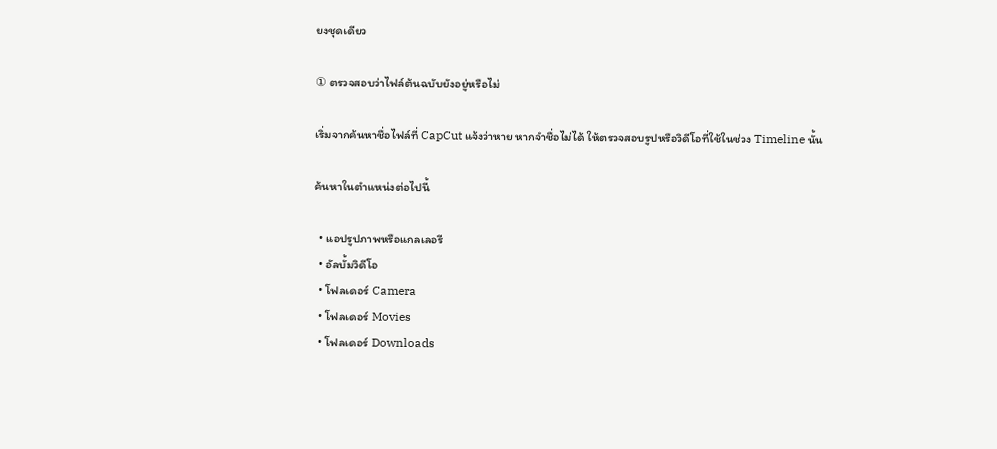ยงชุดเดียว

① ตรวจสอบว่าไฟล์ต้นฉบับยังอยู่หรือไม่

เริ่มจากค้นหาชื่อไฟล์ที่ CapCut แจ้งว่าหาย หากจำชื่อไม่ได้ ให้ตรวจสอบรูปหรือวิดีโอที่ใช้ในช่วง Timeline นั้น

ค้นหาในตำแหน่งต่อไปนี้

  • แอปรูปภาพหรือแกลเลอรี
  • อัลบั้มวิดีโอ
  • โฟลเดอร์ Camera
  • โฟลเดอร์ Movies
  • โฟลเดอร์ Downloads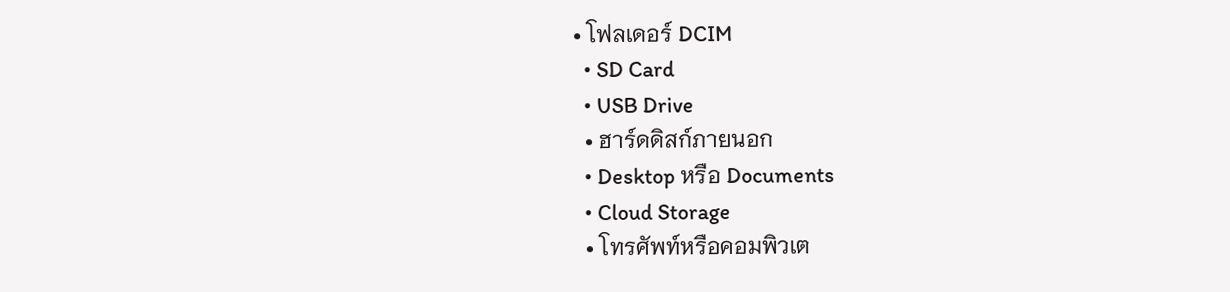• โฟลเดอร์ DCIM
  • SD Card
  • USB Drive
  • ฮาร์ดดิสก์ภายนอก
  • Desktop หรือ Documents
  • Cloud Storage
  • โทรศัพท์หรือคอมพิวเต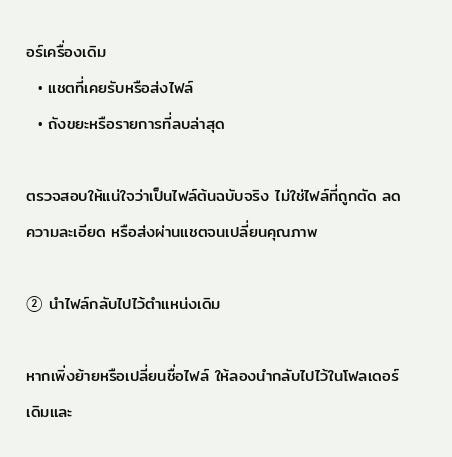อร์เครื่องเดิม
  • แชตที่เคยรับหรือส่งไฟล์
  • ถังขยะหรือรายการที่ลบล่าสุด

ตรวจสอบให้แน่ใจว่าเป็นไฟล์ต้นฉบับจริง ไม่ใช่ไฟล์ที่ถูกตัด ลดความละเอียด หรือส่งผ่านแชตจนเปลี่ยนคุณภาพ

② นำไฟล์กลับไปไว้ตำแหน่งเดิม

หากเพิ่งย้ายหรือเปลี่ยนชื่อไฟล์ ให้ลองนำกลับไปไว้ในโฟลเดอร์เดิมและ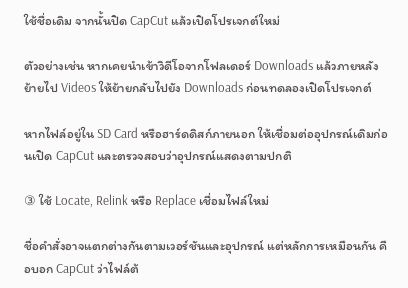ใช้ชื่อเดิม จากนั้นปิด CapCut แล้วเปิดโปรเจกต์ใหม่

ตัวอย่างเช่น หากเคยนำเข้าวิดีโอจากโฟลเดอร์ Downloads แล้วภายหลังย้ายไป Videos ให้ย้ายกลับไปยัง Downloads ก่อนทดลองเปิดโปรเจกต์

หากไฟล์อยู่ใน SD Card หรือฮาร์ดดิสก์ภายนอก ให้เชื่อมต่ออุปกรณ์เดิมก่อนเปิด CapCut และตรวจสอบว่าอุปกรณ์แสดงตามปกติ

③ ใช้ Locate, Relink หรือ Replace เชื่อมไฟล์ใหม่

ชื่อคำสั่งอาจแตกต่างกันตามเวอร์ชันและอุปกรณ์ แต่หลักการเหมือนกัน คือบอก CapCut ว่าไฟล์ต้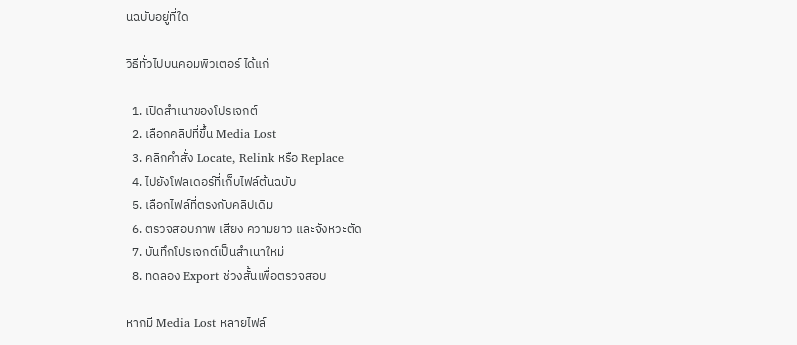นฉบับอยู่ที่ใด

วิธีทั่วไปบนคอมพิวเตอร์ ได้แก่

  1. เปิดสำเนาของโปรเจกต์
  2. เลือกคลิปที่ขึ้น Media Lost
  3. คลิกคำสั่ง Locate, Relink หรือ Replace
  4. ไปยังโฟลเดอร์ที่เก็บไฟล์ต้นฉบับ
  5. เลือกไฟล์ที่ตรงกับคลิปเดิม
  6. ตรวจสอบภาพ เสียง ความยาว และจังหวะตัด
  7. บันทึกโปรเจกต์เป็นสำเนาใหม่
  8. ทดลอง Export ช่วงสั้นเพื่อตรวจสอบ

หากมี Media Lost หลายไฟล์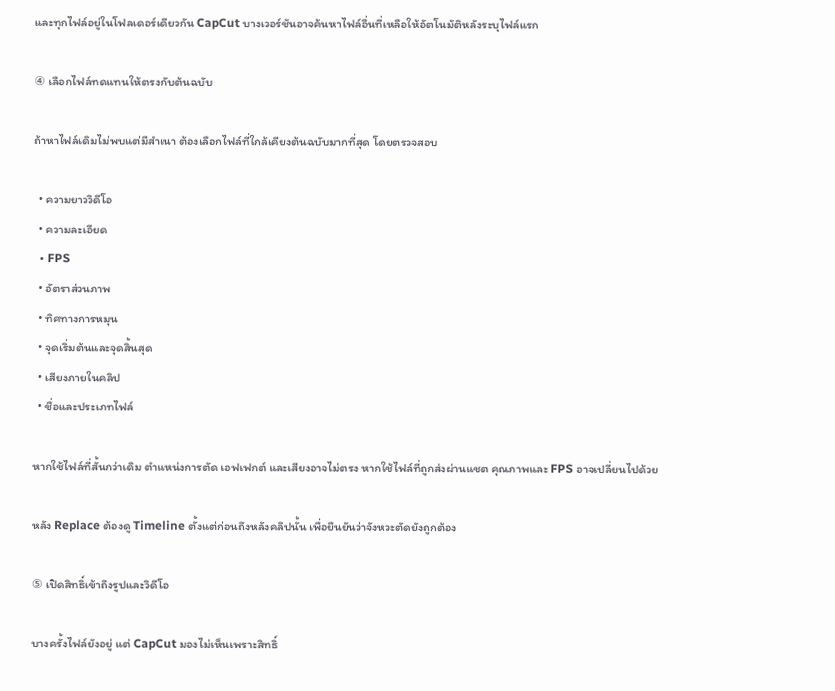และทุกไฟล์อยู่ในโฟลเดอร์เดียวกัน CapCut บางเวอร์ชันอาจค้นหาไฟล์อื่นที่เหลือให้อัตโนมัติหลังระบุไฟล์แรก

④ เลือกไฟล์ทดแทนให้ตรงกับต้นฉบับ

ถ้าหาไฟล์เดิมไม่พบแต่มีสำเนา ต้องเลือกไฟล์ที่ใกล้เคียงต้นฉบับมากที่สุด โดยตรวจสอบ

  • ความยาววิดีโอ
  • ความละเอียด
  • FPS
  • อัตราส่วนภาพ
  • ทิศทางการหมุน
  • จุดเริ่มต้นและจุดสิ้นสุด
  • เสียงภายในคลิป
  • ชื่อและประเภทไฟล์

หากใช้ไฟล์ที่สั้นกว่าเดิม ตำแหน่งการตัด เอฟเฟกต์ และเสียงอาจไม่ตรง หากใช้ไฟล์ที่ถูกส่งผ่านแชต คุณภาพและ FPS อาจเปลี่ยนไปด้วย

หลัง Replace ต้องดู Timeline ตั้งแต่ก่อนถึงหลังคลิปนั้น เพื่อยืนยันว่าจังหวะตัดยังถูกต้อง

⑤ เปิดสิทธิ์เข้าถึงรูปและวิดีโอ

บางครั้งไฟล์ยังอยู่ แต่ CapCut มองไม่เห็นเพราะสิทธิ์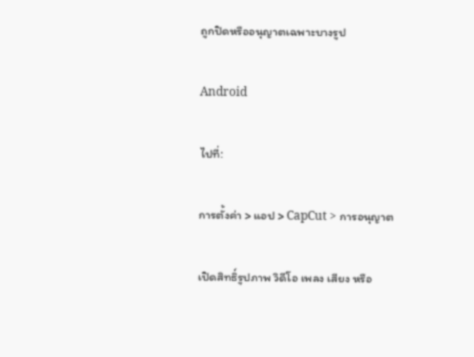ถูกปิดหรืออนุญาตเฉพาะบางรูป

Android

ไปที่:

การตั้งค่า > แอป > CapCut > การอนุญาต

เปิดสิทธิ์รูปภาพ วิดีโอ เพลง เสียง หรือ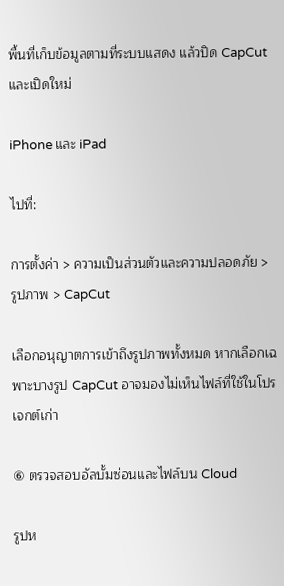พื้นที่เก็บข้อมูลตามที่ระบบแสดง แล้วปิด CapCut และเปิดใหม่

iPhone และ iPad

ไปที่:

การตั้งค่า > ความเป็นส่วนตัวและความปลอดภัย > รูปภาพ > CapCut

เลือกอนุญาตการเข้าถึงรูปภาพทั้งหมด หากเลือกเฉพาะบางรูป CapCut อาจมองไม่เห็นไฟล์ที่ใช้ในโปรเจกต์เก่า

⑥ ตรวจสอบอัลบั้มซ่อนและไฟล์บน Cloud

รูปห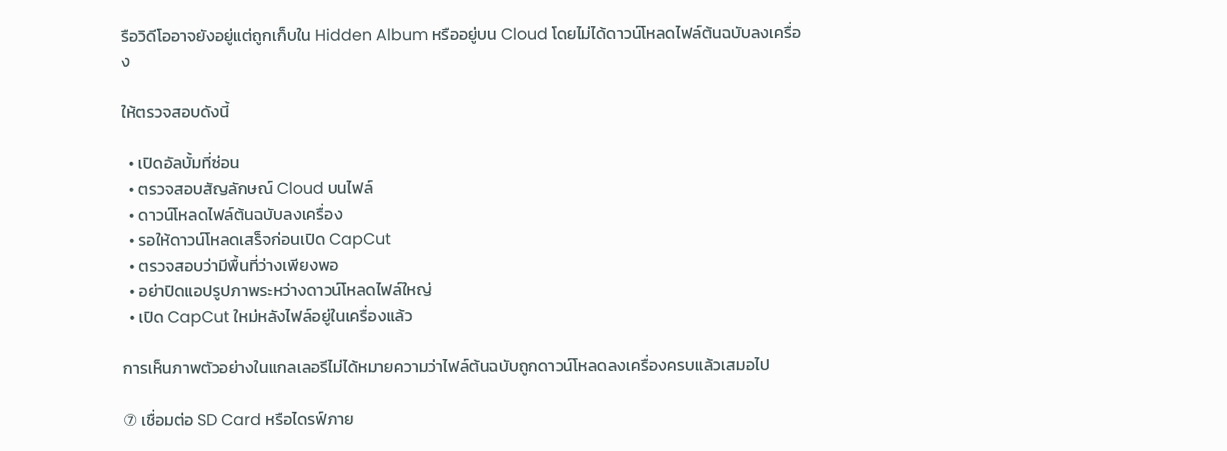รือวิดีโออาจยังอยู่แต่ถูกเก็บใน Hidden Album หรืออยู่บน Cloud โดยไม่ได้ดาวน์โหลดไฟล์ต้นฉบับลงเครื่อง

ให้ตรวจสอบดังนี้

  • เปิดอัลบั้มที่ซ่อน
  • ตรวจสอบสัญลักษณ์ Cloud บนไฟล์
  • ดาวน์โหลดไฟล์ต้นฉบับลงเครื่อง
  • รอให้ดาวน์โหลดเสร็จก่อนเปิด CapCut
  • ตรวจสอบว่ามีพื้นที่ว่างเพียงพอ
  • อย่าปิดแอปรูปภาพระหว่างดาวน์โหลดไฟล์ใหญ่
  • เปิด CapCut ใหม่หลังไฟล์อยู่ในเครื่องแล้ว

การเห็นภาพตัวอย่างในแกลเลอรีไม่ได้หมายความว่าไฟล์ต้นฉบับถูกดาวน์โหลดลงเครื่องครบแล้วเสมอไป

⑦ เชื่อมต่อ SD Card หรือไดรฟ์ภาย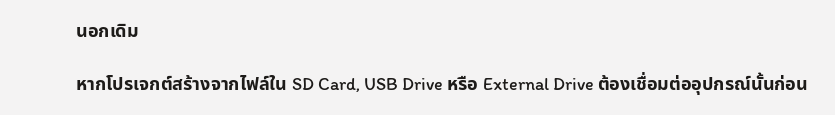นอกเดิม

หากโปรเจกต์สร้างจากไฟล์ใน SD Card, USB Drive หรือ External Drive ต้องเชื่อมต่ออุปกรณ์นั้นก่อน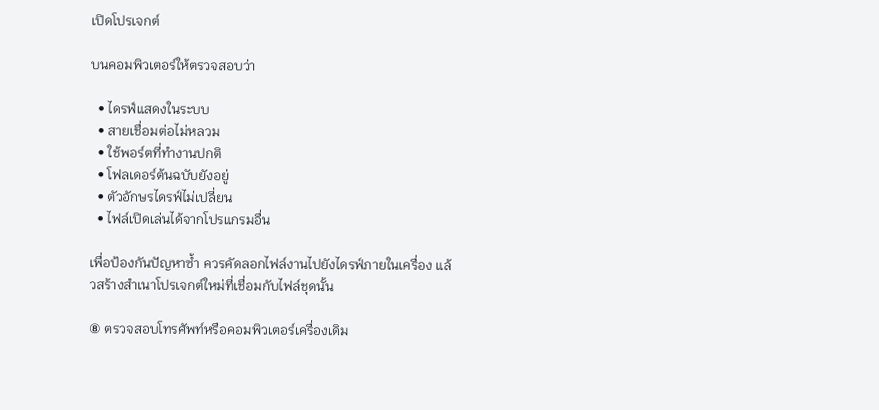เปิดโปรเจกต์

บนคอมพิวเตอร์ให้ตรวจสอบว่า

  • ไดรฟ์แสดงในระบบ
  • สายเชื่อมต่อไม่หลวม
  • ใช้พอร์ตที่ทำงานปกติ
  • โฟลเดอร์ต้นฉบับยังอยู่
  • ตัวอักษรไดรฟ์ไม่เปลี่ยน
  • ไฟล์เปิดเล่นได้จากโปรแกรมอื่น

เพื่อป้องกันปัญหาซ้ำ ควรคัดลอกไฟล์งานไปยังไดรฟ์ภายในเครื่อง แล้วสร้างสำเนาโปรเจกต์ใหม่ที่เชื่อมกับไฟล์ชุดนั้น

⑧ ตรวจสอบโทรศัพท์หรือคอมพิวเตอร์เครื่องเดิม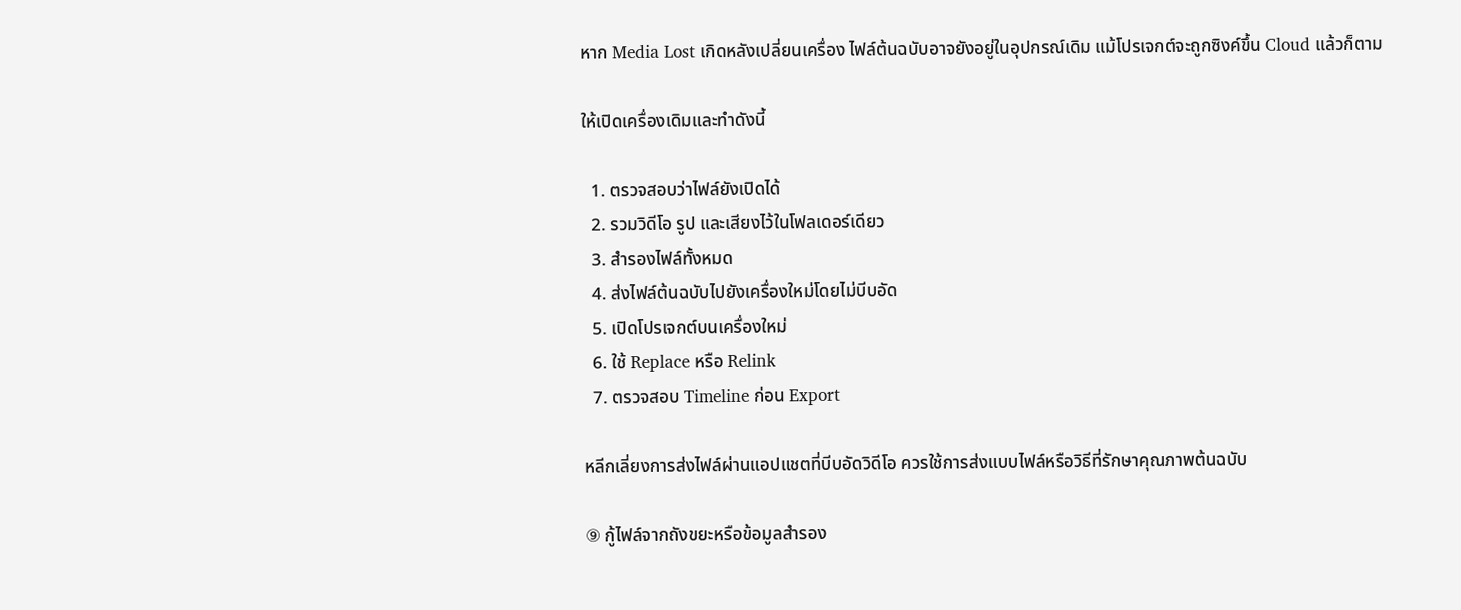หาก Media Lost เกิดหลังเปลี่ยนเครื่อง ไฟล์ต้นฉบับอาจยังอยู่ในอุปกรณ์เดิม แม้โปรเจกต์จะถูกซิงค์ขึ้น Cloud แล้วก็ตาม

ให้เปิดเครื่องเดิมและทำดังนี้

  1. ตรวจสอบว่าไฟล์ยังเปิดได้
  2. รวมวิดีโอ รูป และเสียงไว้ในโฟลเดอร์เดียว
  3. สำรองไฟล์ทั้งหมด
  4. ส่งไฟล์ต้นฉบับไปยังเครื่องใหม่โดยไม่บีบอัด
  5. เปิดโปรเจกต์บนเครื่องใหม่
  6. ใช้ Replace หรือ Relink
  7. ตรวจสอบ Timeline ก่อน Export

หลีกเลี่ยงการส่งไฟล์ผ่านแอปแชตที่บีบอัดวิดีโอ ควรใช้การส่งแบบไฟล์หรือวิธีที่รักษาคุณภาพต้นฉบับ

⑨ กู้ไฟล์จากถังขยะหรือข้อมูลสำรอง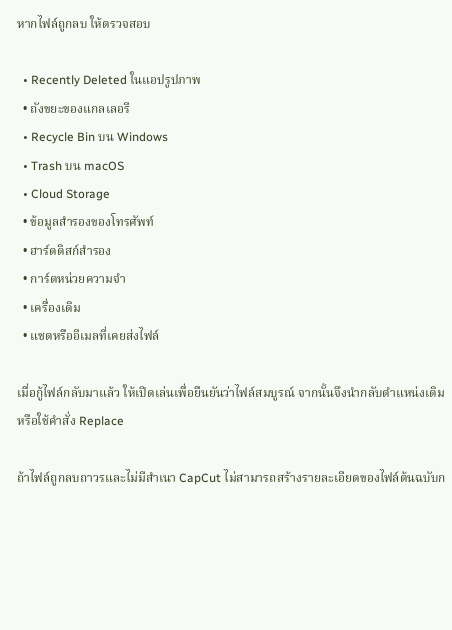หากไฟล์ถูกลบ ให้ตรวจสอบ

  • Recently Deleted ในแอปรูปภาพ
  • ถังขยะของแกลเลอรี
  • Recycle Bin บน Windows
  • Trash บน macOS
  • Cloud Storage
  • ข้อมูลสำรองของโทรศัพท์
  • ฮาร์ดดิสก์สำรอง
  • การ์ดหน่วยความจำ
  • เครื่องเดิม
  • แชตหรืออีเมลที่เคยส่งไฟล์

เมื่อกู้ไฟล์กลับมาแล้ว ให้เปิดเล่นเพื่อยืนยันว่าไฟล์สมบูรณ์ จากนั้นจึงนำกลับตำแหน่งเดิมหรือใช้คำสั่ง Replace

ถ้าไฟล์ถูกลบถาวรและไม่มีสำเนา CapCut ไม่สามารถสร้างรายละเอียดของไฟล์ต้นฉบับก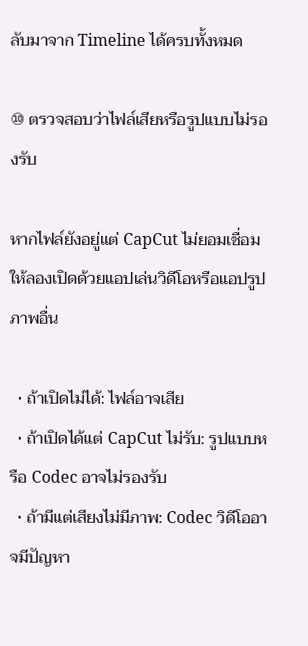ลับมาจาก Timeline ได้ครบทั้งหมด

⑩ ตรวจสอบว่าไฟล์เสียหรือรูปแบบไม่รองรับ

หากไฟล์ยังอยู่แต่ CapCut ไม่ยอมเชื่อม ให้ลองเปิดด้วยแอปเล่นวิดีโอหรือแอปรูปภาพอื่น

  • ถ้าเปิดไม่ได้: ไฟล์อาจเสีย
  • ถ้าเปิดได้แต่ CapCut ไม่รับ: รูปแบบหรือ Codec อาจไม่รองรับ
  • ถ้ามีแต่เสียงไม่มีภาพ: Codec วิดีโออาจมีปัญหา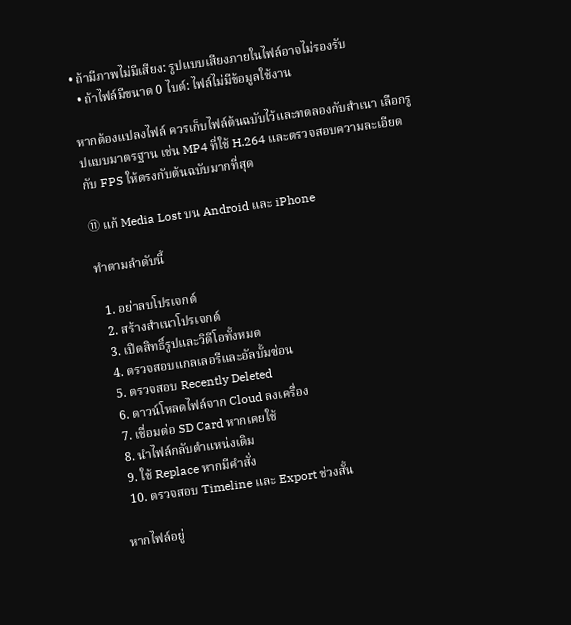• ถ้ามีภาพไม่มีเสียง: รูปแบบเสียงภายในไฟล์อาจไม่รองรับ
  • ถ้าไฟล์มีขนาด 0 ไบต์: ไฟล์ไม่มีข้อมูลใช้งาน

หากต้องแปลงไฟล์ ควรเก็บไฟล์ต้นฉบับไว้และทดลองกับสำเนา เลือกรูปแบบมาตรฐาน เช่น MP4 ที่ใช้ H.264 และตรวจสอบความละเอียดกับ FPS ให้ตรงกับต้นฉบับมากที่สุด

⑪ แก้ Media Lost บน Android และ iPhone

ทำตามลำดับนี้

  1. อย่าลบโปรเจกต์
  2. สร้างสำเนาโปรเจกต์
  3. เปิดสิทธิ์รูปและวิดีโอทั้งหมด
  4. ตรวจสอบแกลเลอรีและอัลบั้มซ่อน
  5. ตรวจสอบ Recently Deleted
  6. ดาวน์โหลดไฟล์จาก Cloud ลงเครื่อง
  7. เชื่อมต่อ SD Card หากเคยใช้
  8. นำไฟล์กลับตำแหน่งเดิม
  9. ใช้ Replace หากมีคำสั่ง
  10. ตรวจสอบ Timeline และ Export ช่วงสั้น

หากไฟล์อยู่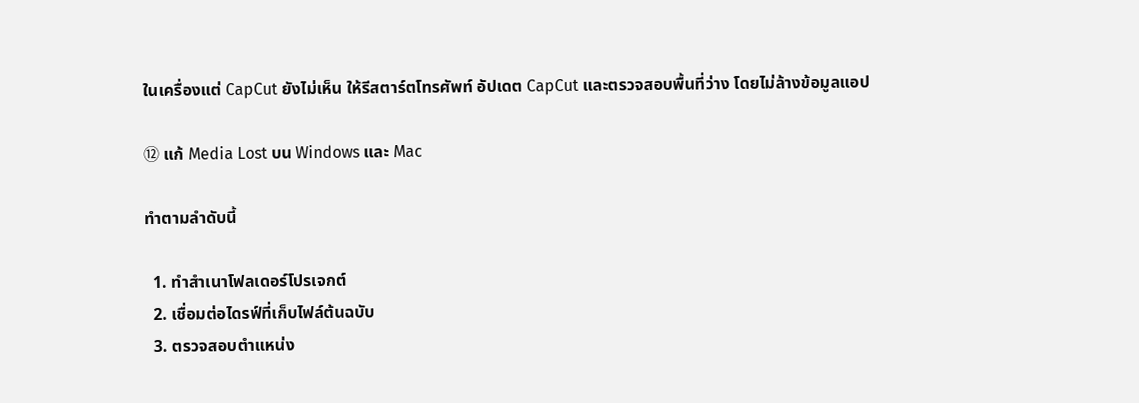ในเครื่องแต่ CapCut ยังไม่เห็น ให้รีสตาร์ตโทรศัพท์ อัปเดต CapCut และตรวจสอบพื้นที่ว่าง โดยไม่ล้างข้อมูลแอป

⑫ แก้ Media Lost บน Windows และ Mac

ทำตามลำดับนี้

  1. ทำสำเนาโฟลเดอร์โปรเจกต์
  2. เชื่อมต่อไดรฟ์ที่เก็บไฟล์ต้นฉบับ
  3. ตรวจสอบตำแหน่ง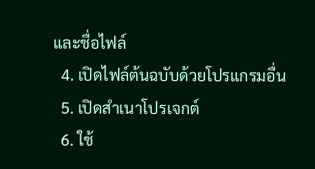และชื่อไฟล์
  4. เปิดไฟล์ต้นฉบับด้วยโปรแกรมอื่น
  5. เปิดสำเนาโปรเจกต์
  6. ใช้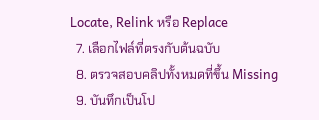Locate, Relink หรือ Replace
  7. เลือกไฟล์ที่ตรงกับต้นฉบับ
  8. ตรวจสอบคลิปทั้งหมดที่ขึ้น Missing
  9. บันทึกเป็นโป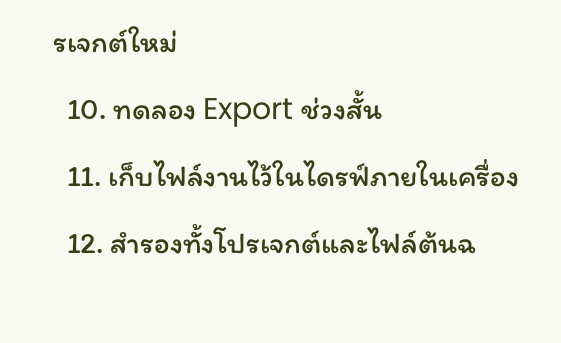รเจกต์ใหม่
  10. ทดลอง Export ช่วงสั้น
  11. เก็บไฟล์งานไว้ในไดรฟ์ภายในเครื่อง
  12. สำรองทั้งโปรเจกต์และไฟล์ต้นฉ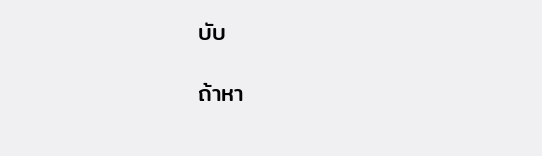บับ

ถ้าหา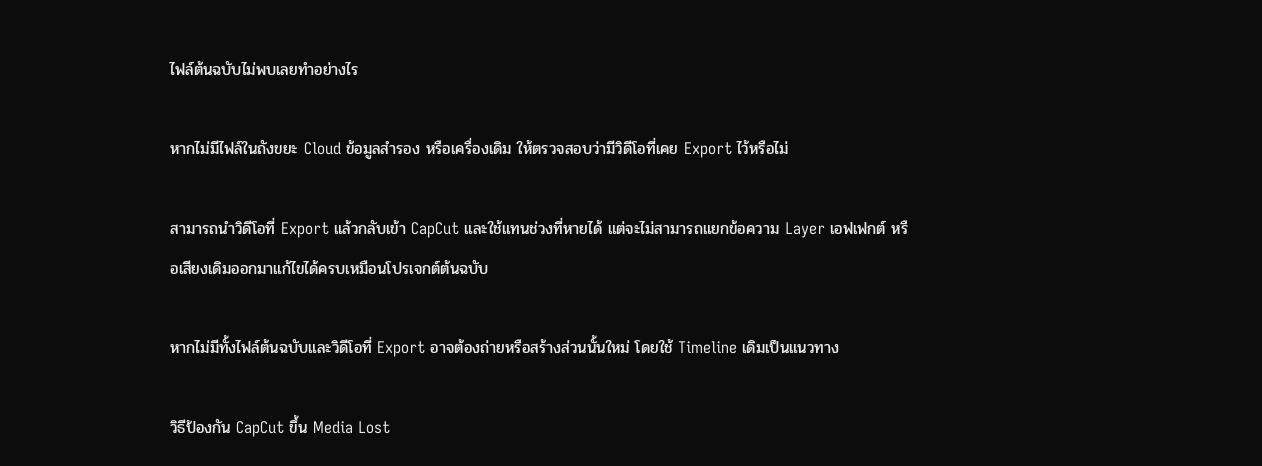ไฟล์ต้นฉบับไม่พบเลยทำอย่างไร

หากไม่มีไฟล์ในถังขยะ Cloud ข้อมูลสำรอง หรือเครื่องเดิม ให้ตรวจสอบว่ามีวิดีโอที่เคย Export ไว้หรือไม่

สามารถนำวิดีโอที่ Export แล้วกลับเข้า CapCut และใช้แทนช่วงที่หายได้ แต่จะไม่สามารถแยกข้อความ Layer เอฟเฟกต์ หรือเสียงเดิมออกมาแก้ไขได้ครบเหมือนโปรเจกต์ต้นฉบับ

หากไม่มีทั้งไฟล์ต้นฉบับและวิดีโอที่ Export อาจต้องถ่ายหรือสร้างส่วนนั้นใหม่ โดยใช้ Timeline เดิมเป็นแนวทาง

วิธีป้องกัน CapCut ขึ้น Media Lost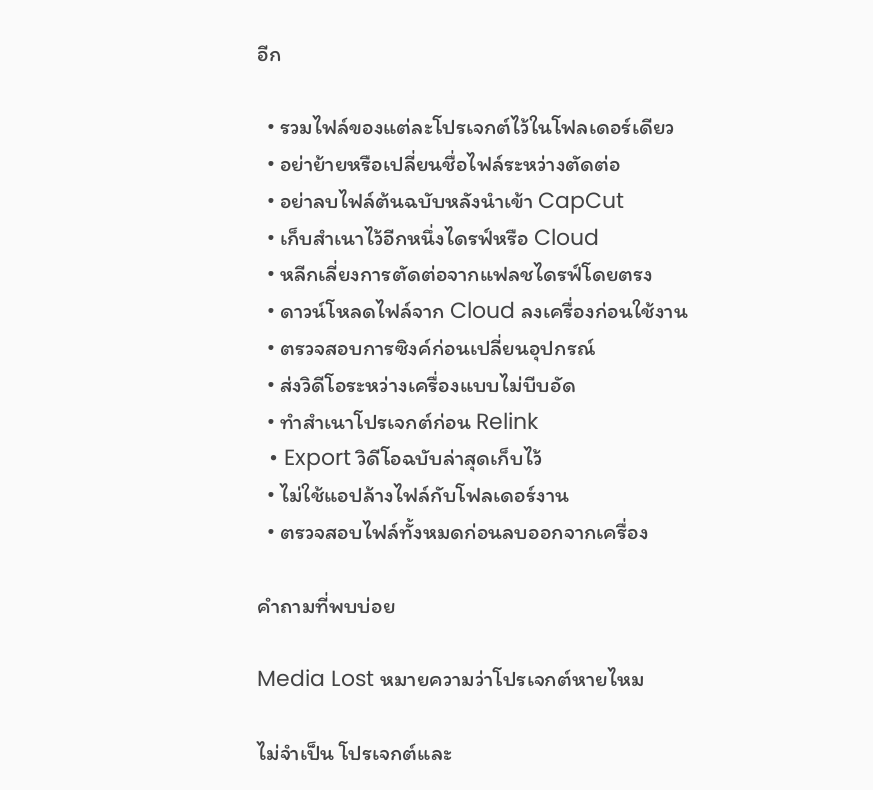อีก

  • รวมไฟล์ของแต่ละโปรเจกต์ไว้ในโฟลเดอร์เดียว
  • อย่าย้ายหรือเปลี่ยนชื่อไฟล์ระหว่างตัดต่อ
  • อย่าลบไฟล์ต้นฉบับหลังนำเข้า CapCut
  • เก็บสำเนาไว้อีกหนึ่งไดรฟ์หรือ Cloud
  • หลีกเลี่ยงการตัดต่อจากแฟลชไดรฟ์โดยตรง
  • ดาวน์โหลดไฟล์จาก Cloud ลงเครื่องก่อนใช้งาน
  • ตรวจสอบการซิงค์ก่อนเปลี่ยนอุปกรณ์
  • ส่งวิดีโอระหว่างเครื่องแบบไม่บีบอัด
  • ทำสำเนาโปรเจกต์ก่อน Relink
  • Export วิดีโอฉบับล่าสุดเก็บไว้
  • ไม่ใช้แอปล้างไฟล์กับโฟลเดอร์งาน
  • ตรวจสอบไฟล์ทั้งหมดก่อนลบออกจากเครื่อง

คำถามที่พบบ่อย

Media Lost หมายความว่าโปรเจกต์หายไหม

ไม่จำเป็น โปรเจกต์และ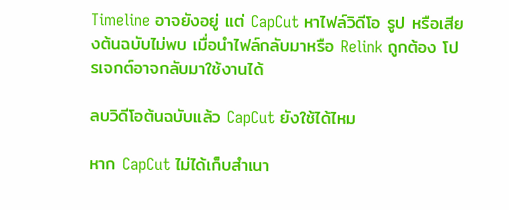Timeline อาจยังอยู่ แต่ CapCut หาไฟล์วิดีโอ รูป หรือเสียงต้นฉบับไม่พบ เมื่อนำไฟล์กลับมาหรือ Relink ถูกต้อง โปรเจกต์อาจกลับมาใช้งานได้

ลบวิดีโอต้นฉบับแล้ว CapCut ยังใช้ได้ไหม

หาก CapCut ไม่ได้เก็บสำเนา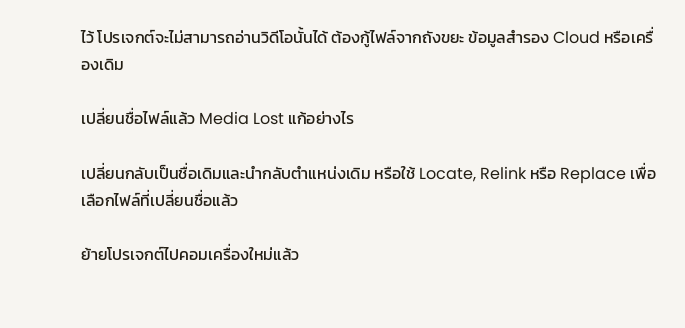ไว้ โปรเจกต์จะไม่สามารถอ่านวิดีโอนั้นได้ ต้องกู้ไฟล์จากถังขยะ ข้อมูลสำรอง Cloud หรือเครื่องเดิม

เปลี่ยนชื่อไฟล์แล้ว Media Lost แก้อย่างไร

เปลี่ยนกลับเป็นชื่อเดิมและนำกลับตำแหน่งเดิม หรือใช้ Locate, Relink หรือ Replace เพื่อเลือกไฟล์ที่เปลี่ยนชื่อแล้ว

ย้ายโปรเจกต์ไปคอมเครื่องใหม่แล้ว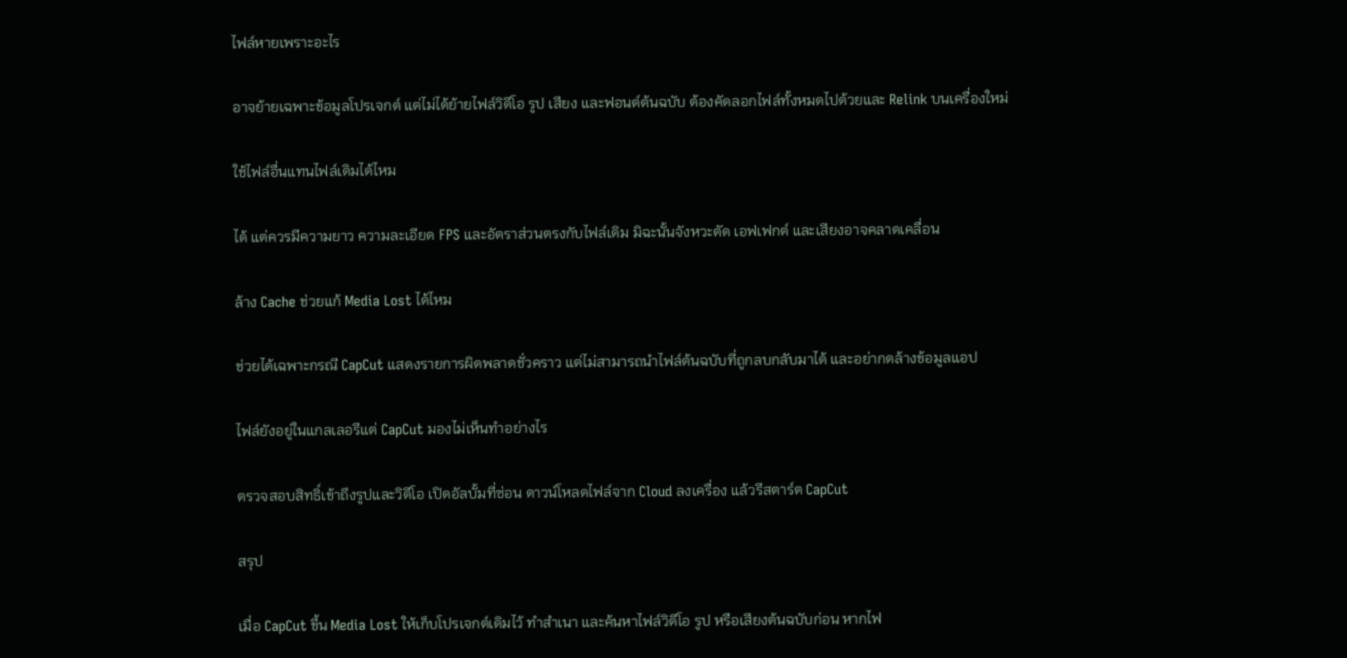ไฟล์หายเพราะอะไร

อาจย้ายเฉพาะข้อมูลโปรเจกต์ แต่ไม่ได้ย้ายไฟล์วิดีโอ รูป เสียง และฟอนต์ต้นฉบับ ต้องคัดลอกไฟล์ทั้งหมดไปด้วยและ Relink บนเครื่องใหม่

ใช้ไฟล์อื่นแทนไฟล์เดิมได้ไหม

ได้ แต่ควรมีความยาว ความละเอียด FPS และอัตราส่วนตรงกับไฟล์เดิม มิฉะนั้นจังหวะตัด เอฟเฟกต์ และเสียงอาจคลาดเคลื่อน

ล้าง Cache ช่วยแก้ Media Lost ได้ไหม

ช่วยได้เฉพาะกรณี CapCut แสดงรายการผิดพลาดชั่วคราว แต่ไม่สามารถนำไฟล์ต้นฉบับที่ถูกลบกลับมาได้ และอย่ากดล้างข้อมูลแอป

ไฟล์ยังอยู่ในแกลเลอรีแต่ CapCut มองไม่เห็นทำอย่างไร

ตรวจสอบสิทธิ์เข้าถึงรูปและวิดีโอ เปิดอัลบั้มที่ซ่อน ดาวน์โหลดไฟล์จาก Cloud ลงเครื่อง แล้วรีสตาร์ต CapCut

สรุป

เมื่อ CapCut ขึ้น Media Lost ให้เก็บโปรเจกต์เดิมไว้ ทำสำเนา และค้นหาไฟล์วิดีโอ รูป หรือเสียงต้นฉบับก่อน หากไฟ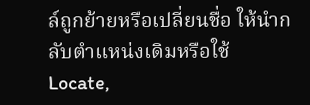ล์ถูกย้ายหรือเปลี่ยนชื่อ ให้นำกลับตำแหน่งเดิมหรือใช้ Locate,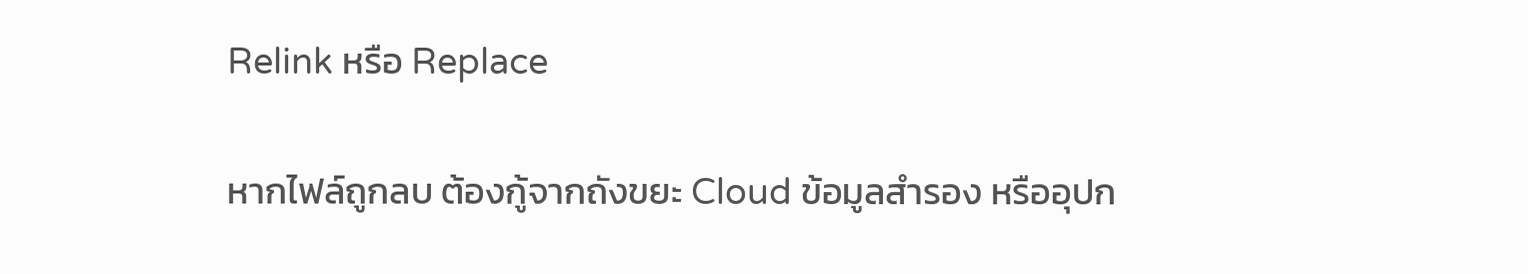Relink หรือ Replace

หากไฟล์ถูกลบ ต้องกู้จากถังขยะ Cloud ข้อมูลสำรอง หรืออุปก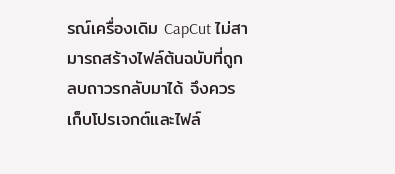รณ์เครื่องเดิม CapCut ไม่สามารถสร้างไฟล์ต้นฉบับที่ถูกลบถาวรกลับมาได้ จึงควรเก็บโปรเจกต์และไฟล์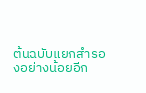ต้นฉบับแยกสำรองอย่างน้อยอีก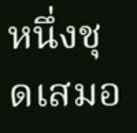หนึ่งชุดเสมอ